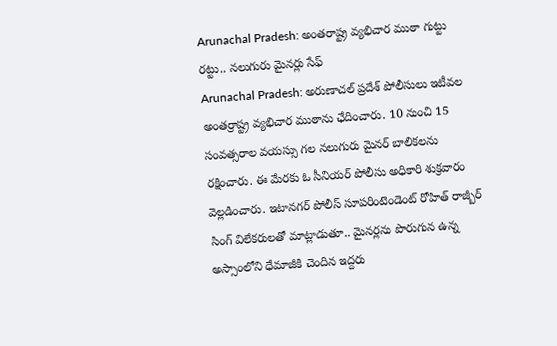Arunachal Pradesh: అంతరాష్ట్ర వ్యభిచార ముఠా గుట్టు రట్టు.. నలుగురు మైనర్లు సేఫ్
Arunachal Pradesh: అరుణాచల్ ప్రదేశ్ పోలీసులు ఇటీవల అంతర్రాష్ట్ర వ్యభిచార ముఠాను ఛేదించారు. 10 నుంచి 15 సంవత్సరాల వయస్సు గల నలుగురు మైనర్ బాలికలను రక్షించారు. ఈ మేరకు ఓ సీనియర్ పోలీసు అధికారి శుక్రవారం వెల్లడించారు. ఇటానగర్ పోలీస్ సూపరింటెండెంట్ రోహిత్ రాజ్బీర్ సింగ్ విలేకరులతో మాట్లాడుతూ.. మైనర్లను పొరుగున ఉన్న అస్సాంలోని ధేమాజీకి చెందిన ఇద్దరు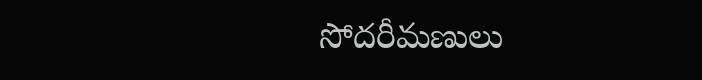సోదరీమణులు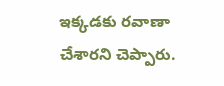ఇక్కడకు రవాణా చేశారని చెప్పారు.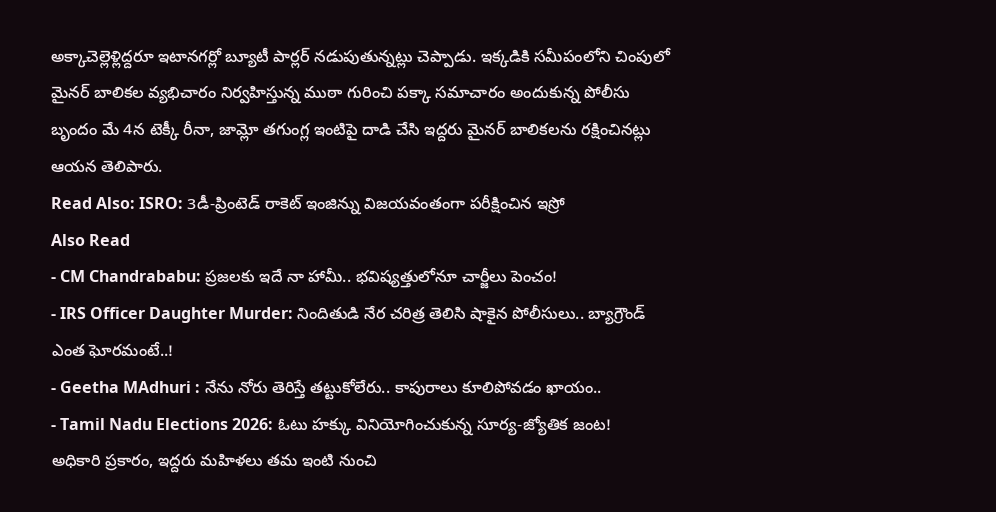అక్కాచెల్లెళ్లిద్దరూ ఇటానగర్లో బ్యూటీ పార్లర్ నడుపుతున్నట్లు చెప్పాడు. ఇక్కడికి సమీపంలోని చింపులో మైనర్ బాలికల వ్యభిచారం నిర్వహిస్తున్న ముఠా గురించి పక్కా సమాచారం అందుకున్న పోలీసు బృందం మే 4న టెక్కీ రీనా, జామ్లో తగుంగ్ల ఇంటిపై దాడి చేసి ఇద్దరు మైనర్ బాలికలను రక్షించినట్లు ఆయన తెలిపారు.
Read Also: ISRO: 3డీ-ప్రింటెడ్ రాకెట్ ఇంజిన్ను విజయవంతంగా పరీక్షించిన ఇస్రో
Also Read
- CM Chandrababu: ప్రజలకు ఇదే నా హామీ.. భవిష్యత్తులోనూ చార్జీలు పెంచం!
- IRS Officer Daughter Murder: నిందితుడి నేర చరిత్ర తెలిసి షాకైన పోలీసులు.. బ్యాగ్రౌండ్ ఎంత ఘోరమంటే..!
- Geetha MAdhuri : నేను నోరు తెరిస్తే తట్టుకోలేరు.. కాపురాలు కూలిపోవడం ఖాయం..
- Tamil Nadu Elections 2026: ఓటు హక్కు వినియోగించుకున్న సూర్య-జ్యోతిక జంట!
అధికారి ప్రకారం, ఇద్దరు మహిళలు తమ ఇంటి నుంచి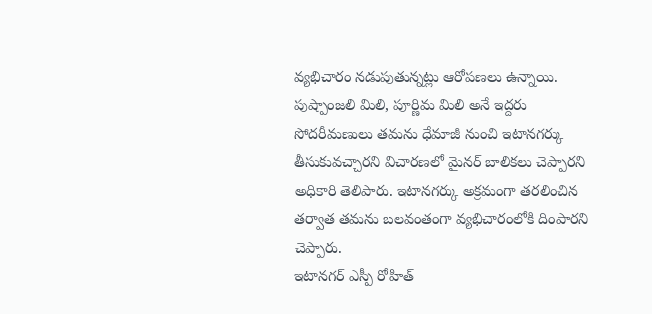వ్యభిచారం నడుపుతున్నట్లు ఆరోపణలు ఉన్నాయి. పుష్పాంజలి మిలి, పూర్ణిమ మిలి అనే ఇద్దరు సోదరీమణులు తమను ధేమాజీ నుంచి ఇటానగర్కు తీసుకువచ్చారని విచారణలో మైనర్ బాలికలు చెప్పారని అధికారి తెలిపారు. ఇటానగర్కు అక్రమంగా తరలించిన తర్వాత తమను బలవంతంగా వ్యభిచారంలోకి దింపారని చెప్పారు.
ఇటానగర్ ఎస్పీ రోహిత్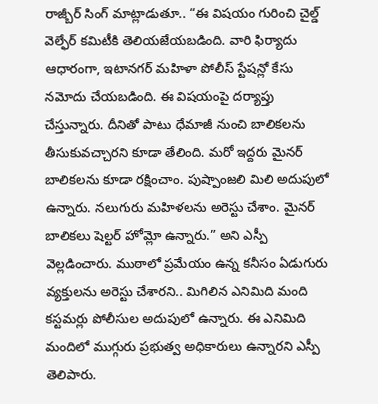రాజ్బీర్ సింగ్ మాట్లాడుతూ.. “ఈ విషయం గురించి చైల్డ్ వెల్ఫేర్ కమిటీకి తెలియజేయబడింది. వారి ఫిర్యాదు ఆధారంగా, ఇటానగర్ మహిళా పోలీస్ స్టేషన్లో కేసు నమోదు చేయబడింది. ఈ విషయంపై దర్యాప్తు చేస్తున్నారు. దీనితో పాటు ధేమాజీ నుంచి బాలికలను తీసుకువచ్చారని కూడా తేలింది. మరో ఇద్దరు మైనర్ బాలికలను కూడా రక్షించాం. పుష్పాంజలి మిలి అదుపులో ఉన్నారు. నలుగురు మహిళలను అరెస్టు చేశాం. మైనర్ బాలికలు షెల్టర్ హోమ్లో ఉన్నారు.” అని ఎస్పీ వెల్లడించారు. ముఠాలో ప్రమేయం ఉన్న కనీసం ఏడుగురు వ్యక్తులను అరెస్టు చేశారని.. మిగిలిన ఎనిమిది మంది కస్టమర్లు పోలీసుల అదుపులో ఉన్నారు. ఈ ఎనిమిది మందిలో ముగ్గురు ప్రభుత్వ అధికారులు ఉన్నారని ఎస్పీ తెలిపారు.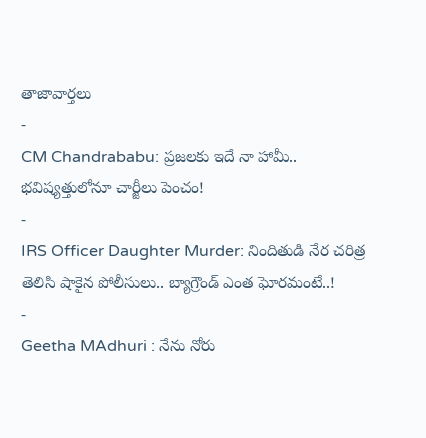తాజావార్తలు
-
CM Chandrababu: ప్రజలకు ఇదే నా హామీ.. భవిష్యత్తులోనూ చార్జీలు పెంచం!
-
IRS Officer Daughter Murder: నిందితుడి నేర చరిత్ర తెలిసి షాకైన పోలీసులు.. బ్యాగ్రౌండ్ ఎంత ఘోరమంటే..!
-
Geetha MAdhuri : నేను నోరు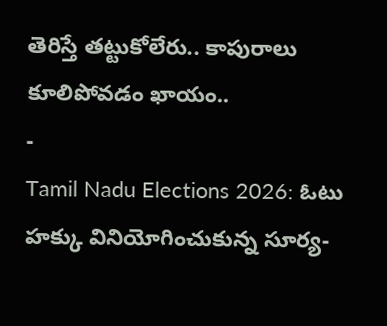తెరిస్తే తట్టుకోలేరు.. కాపురాలు కూలిపోవడం ఖాయం..
-
Tamil Nadu Elections 2026: ఓటు హక్కు వినియోగించుకున్న సూర్య-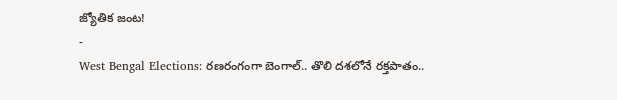జ్యోతిక జంట!
-
West Bengal Elections: రణరంగంగా బెంగాల్.. తొలి దశలోనే రక్తపాతం..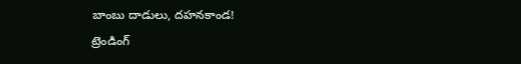బాంబు దాడులు, దహనకాండ!
ట్రెండింగ్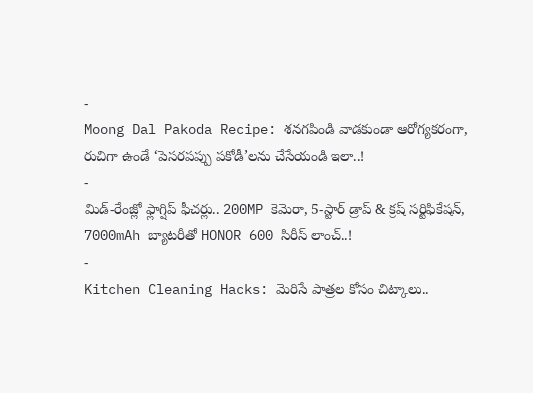-
Moong Dal Pakoda Recipe: శనగపిండి వాడకుండా ఆరోగ్యకరంగా, రుచిగా ఉండే ‘పెసరపప్పు పకోడీ’లను చేసేయండి ఇలా..!
-
మిడ్-రేంజ్లో ఫ్లాగ్షిప్ ఫీచర్లు.. 200MP కెమెరా, 5-స్టార్ డ్రాప్ & క్రష్ సర్టిఫికేషన్, 7000mAh బ్యాటరీతో HONOR 600 సిరీస్ లాంచ్..!
-
Kitchen Cleaning Hacks: మెరిసే పాత్రల కోసం చిట్కాలు..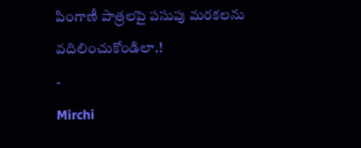పింగాణీ పాత్రలపై పసుపు మరకలను వదిలించుకోండిలా.!
-
Mirchi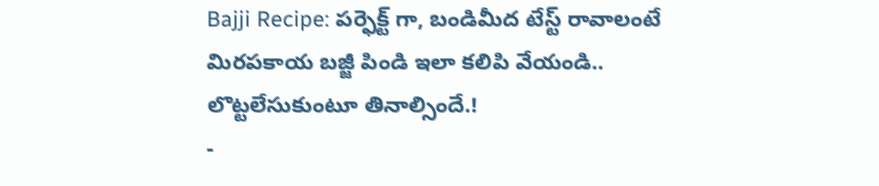Bajji Recipe: పర్ఫెక్ట్ గా, బండిమీద టేస్ట్ రావాలంటే మిరపకాయ బజ్జీ పిండి ఇలా కలిపి వేయండి.. లొట్టలేసుకుంటూ తినాల్సిందే.!
-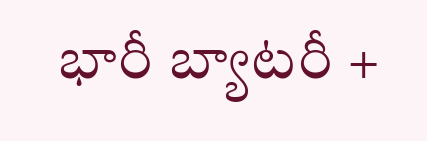భారీ బ్యాటరీ +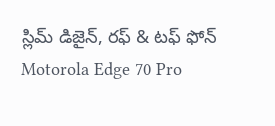స్లిమ్ డిజైన్, రఫ్ & టఫ్ ఫోన్ Motorola Edge 70 Pro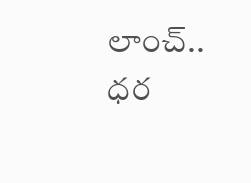లాంచ్.. ధర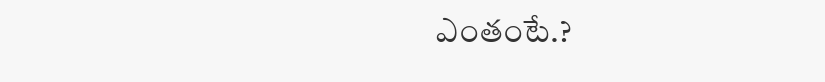ఎంతంటే.?